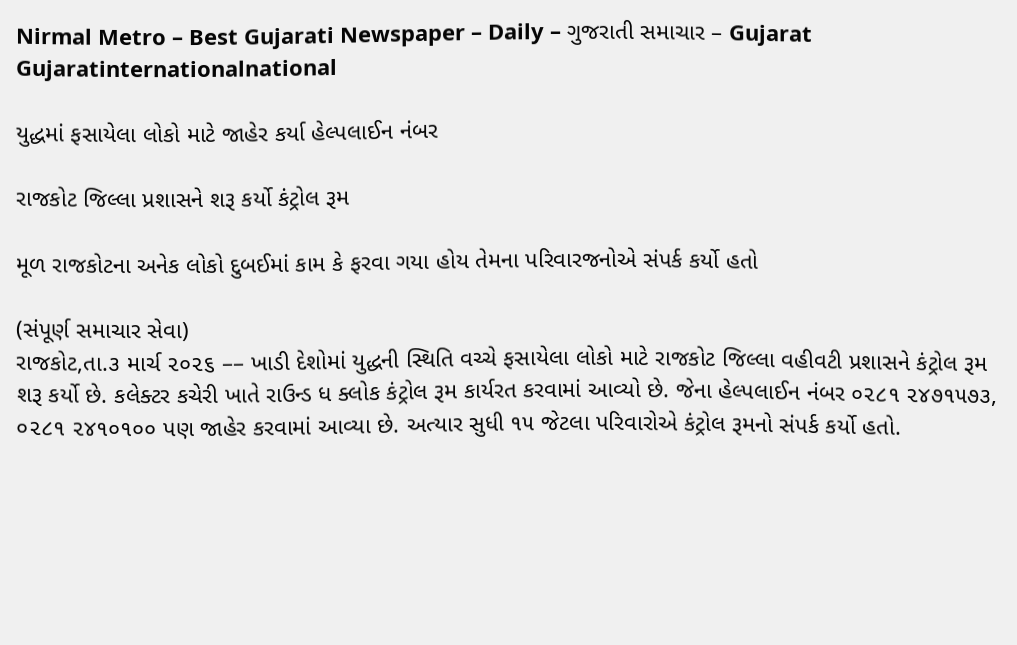Nirmal Metro – Best Gujarati Newspaper – Daily – ગુજરાતી સમાચાર – Gujarat
Gujaratinternationalnational

યુદ્ધમાં ફસાયેલા લોકો માટે જાહેર કર્યા હેલ્પલાઈન નંબર

રાજકોટ જિલ્લા પ્રશાસને શરૂ કર્યો કંટ્રોલ રૂમ

મૂળ રાજકોટના અનેક લોકો દુબઈમાં કામ કે ફરવા ગયા હોય તેમના પરિવારજનોએ સંપર્ક કર્યો હતો

(સંપૂર્ણ સમાચાર સેવા)
રાજકોટ,તા.૩ માર્ચ ૨૦૨૬ –– ખાડી દેશોમાં યુદ્ધની સ્થિતિ વચ્ચે ફસાયેલા લોકો માટે રાજકોટ જિલ્લા વહીવટી પ્રશાસને કંટ્રોલ રૂમ શરૂ કર્યો છે. કલેક્ટર કચેરી ખાતે રાઉન્ડ ધ ક્લોક કંટ્રોલ રૂમ કાર્યરત કરવામાં આવ્યો છે. જેના હેલ્પલાઈન નંબર ૦૨૮૧ ૨૪૭૧૫૭૩, ૦૨૮૧ ૨૪૧૦૧૦૦ પણ જાહેર કરવામાં આવ્યા છે. અત્યાર સુધી ૧૫ જેટલા પરિવારોએ કંટ્રોલ રૂમનો સંપર્ક કર્યો હતો.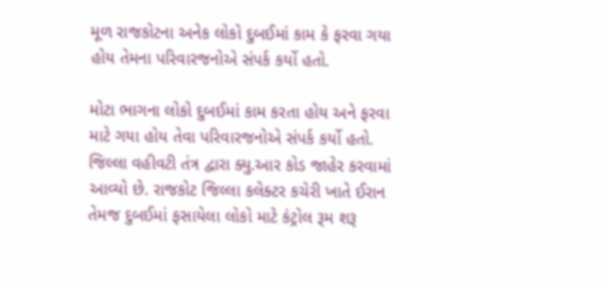મૂળ રાજકોટના અનેક લોકો દુબઈમાં કામ કે ફરવા ગયા હોય તેમના પરિવારજનોએ સંપર્ક કર્યો હતો.

મોટા ભાગના લોકો દુબઈમાં કામ કરતા હોય અને ફરવા માટે ગયા હોય તેવા પરિવારજનોએ સંપર્ક કર્યો હતો. જિલ્લા વહીવટી તંત્ર દ્વારા ક્યુ.આર કોડ જાહેર કરવામાં આવ્યો છે. રાજકોટ જિલ્લા કલેક્ટર કચેરી ખાતે ઈરાન તેમજ દુબઈમાં ફસાયેલા લોકો માટે કંટ્રોલ રૂમ શરૂ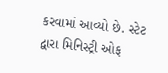કરવામાં આવ્યો છે. સ્ટેટ દ્વારા મિનિસ્ટ્રી ઓફ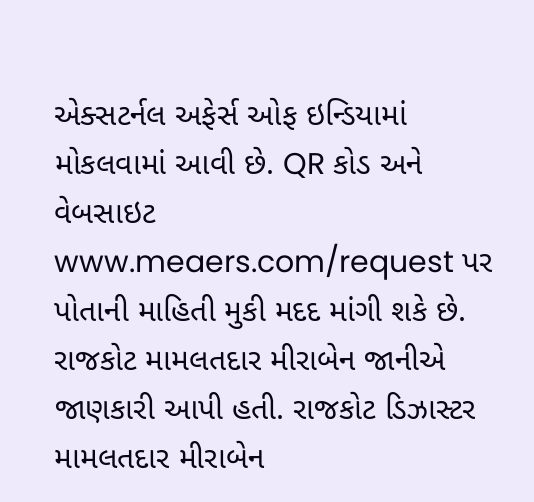એક્સટર્નલ અફેર્સ ઓફ ઇન્ડિયામાં મોકલવામાં આવી છે. QR કોડ અને વેબસાઇટ www.meaers.com/request પર પોતાની માહિતી મુકી મદદ માંગી શકે છે. રાજકોટ મામલતદાર મીરાબેન જાનીએ જાણકારી આપી હતી. રાજકોટ ડિઝાસ્ટર મામલતદાર મીરાબેન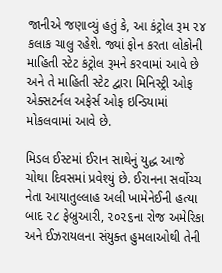જાનીએ જણાવ્યું હતું કે, આ કંટ્રોલ રૂમ ૨૪ કલાક ચાલુ રહેશે. જ્યાં ફોન કરતા લોકોની માહિતી સ્ટેટ કંટ્રોલ રૂમને કરવામાં આવે છે અને તે માહિતી સ્ટેટ દ્વારા મિનિસ્ટ્રી ઓફ એક્સટર્નલ અફેર્સ ઓફ ઇન્ડિયામાં મોકલવામાં આવે છે.

મિડલ ઈસ્ટમાં ઈરાન સાથેનું યુદ્ધ આજે ચોથા દિવસમાં પ્રવેશ્યું છે. ઈરાનના સર્વોચ્ચ નેતા આયાતુલ્લાહ અલી ખામેનેઈની હત્યા બાદ ૨૮ ફેબ્રુઆરી, ૨૦૨૬ના રોજ અમેરિકા અને ઈઝરાયલના સંયુક્ત હુમલાઓથી તેની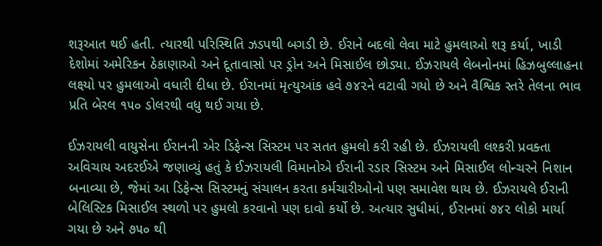શરૂઆત થઈ હતી. ત્યારથી પરિસ્થિતિ ઝડપથી બગડી છે. ઈરાને બદલો લેવા માટે હુમલાઓ શરૂ કર્યા, ખાડી દેશોમાં અમેરિકન ઠેકાણાઓ અને દૂતાવાસો પર ડ્રોન અને મિસાઈલ છોડ્યા. ઈઝરાયલે લેબનોનમાં હિઝબુલ્લાહના લક્ષ્યો પર હુમલાઓ વધારી દીધા છે. ઈરાનમાં મૃત્યુઆંક હવે ૭૪૨ને વટાવી ગયો છે અને વૈશ્વિક સ્તરે તેલના ભાવ પ્રતિ બેરલ ૧૫૦ ડોલરથી વધુ થઈ ગયા છે.

ઈઝરાયલી વાયુસેના ઈરાનની એર ડિફેન્સ સિસ્ટમ પર સતત હુમલો કરી રહી છે. ઈઝરાયલી લશ્કરી પ્રવક્તા અવિચાય અદરઈએ જણાવ્યું હતું કે ઈઝરાયલી વિમાનોએ ઈરાની રડાર સિસ્ટમ અને મિસાઈલ લોન્ચરને નિશાન બનાવ્યા છે, જેમાં આ ડિફેન્સ સિસ્ટમનું સંચાલન કરતા કર્મચારીઓનો પણ સમાવેશ થાય છે. ઈઝરાયલે ઈરાની બેલિસ્ટિક મિસાઈલ સ્થળો પર હુમલો કરવાનો પણ દાવો કર્યો છે. અત્યાર સુધીમાં, ઈરાનમાં ૭૪૨ લોકો માર્યા ગયા છે અને ૭૫૦ થી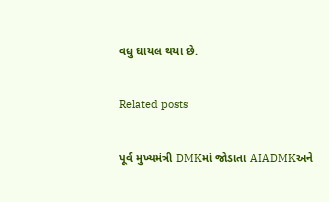વધુ ઘાયલ થયા છે.

Related posts

પૂર્વ મુખ્યમંત્રી DMKમાં જોડાતા AIADMKઅને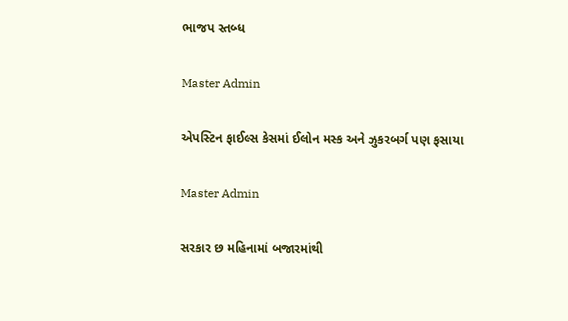ભાજપ સ્તબ્ધ

Master Admin

એપસ્ટિન ફાઈલ્સ કેસમાં ઈલોન મસ્ક અને ઝુકરબર્ગ પણ ફસાયા

Master Admin

સરકાર છ મહિનામાં બજારમાંથી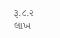રૂ.૮.૨ લાખ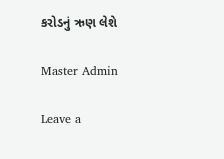કરોડનું ઋણ લેશે

Master Admin

Leave a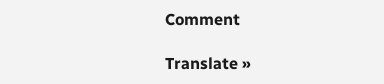Comment

Translate »